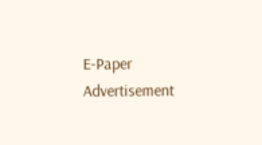E-Paper
Advertisement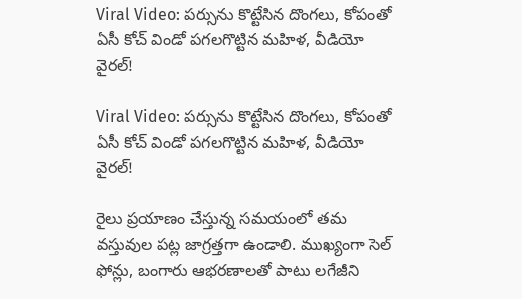Viral Video: పర్సును కొట్టేసిన దొంగలు, కోపంతో ఏసీ కోచ్ విండో పగలగొట్టిన మహిళ, వీడియో వైరల్!

Viral Video: పర్సును కొట్టేసిన దొంగలు, కోపంతో ఏసీ కోచ్ విండో పగలగొట్టిన మహిళ, వీడియో వైరల్!

రైలు ప్రయాణం చేస్తున్న సమయంలో తమ వస్తువుల పట్ల జాగ్రత్తగా ఉండాలి. ముఖ్యంగా సెల్ ఫోన్లు, బంగారు ఆభరణాలతో పాటు లగేజీని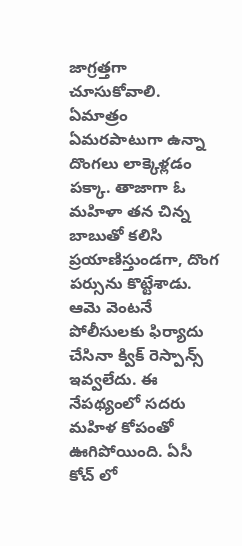జాగ్రత్తగా చూసుకోవాలి. ఏమాత్రం ఏమరపాటుగా ఉన్నా దొంగలు లాక్కెళ్లడం పక్కా. తాజాగా ఓ మహిళా తన చిన్న బాబుతో కలిసి ప్రయాణిస్తుండగా, దొంగ పర్సును కొట్టేశాడు. ఆమె వెంటనే పోలీసులకు ఫిర్యాదు చేసినా క్విక్ రెస్పాన్స్ ఇవ్వలేదు. ఈ నేపథ్యంలో సదరు మహిళ కోపంతో ఊగిపోయింది. ఏసీ కోచ్ లో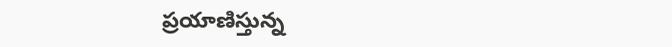ప్రయాణిస్తున్న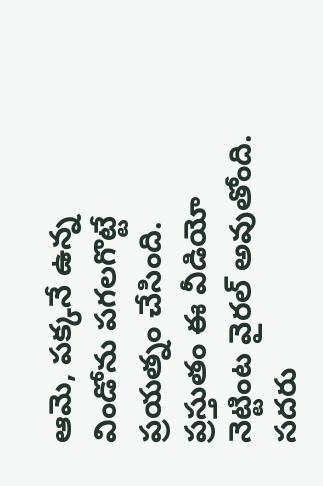ఆమె, పక్కనే ఉన్న విండోను పగలగొట్టే ప్రయత్నం చేసింది. ప్రస్తుతం ఈ వీడియో నెట్టింట వైరల్ అవుతోంది. సదరు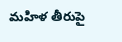మహిళ తీరుపై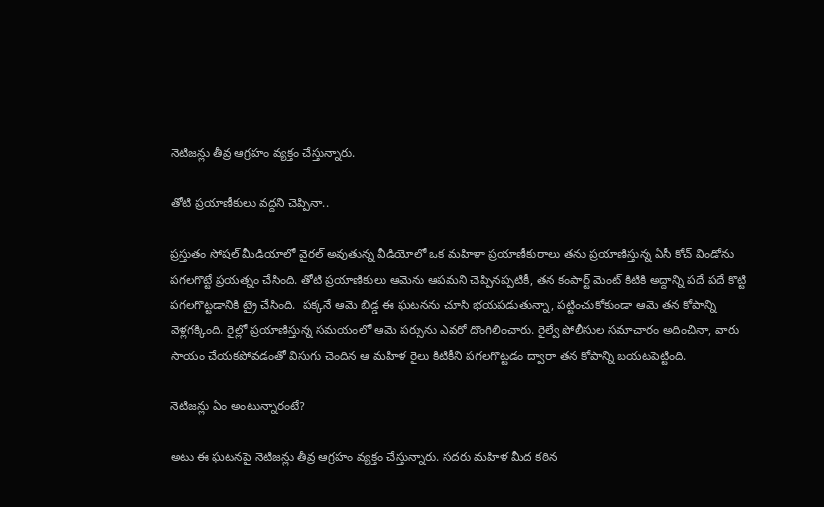నెటిజన్లు తీవ్ర ఆగ్రహం వ్యక్తం చేస్తున్నారు.

తోటి ప్రయాణీకులు వద్దని చెప్పినా..

ప్రస్తుతం సోషల్ మీడియాలో వైరల్ అవుతున్న వీడియోలో ఒక మహిళా ప్రయాణీకురాలు తను ప్రయాణిస్తున్న ఏసీ కోచ్ విండోను పగలగొట్టే ప్రయత్నం చేసింది. తోటి ప్రయాణికులు ఆమెను ఆపమని చెప్పినప్పటికీ, తన కంపార్ట్‌ మెంట్ కిటికి అద్దాన్ని పదే పదే కొట్టి పగలగొట్టడానికి ట్రై చేసింది.  పక్కనే ఆమె బిడ్డ ఈ ఘటనను చూసి భయపడుతున్నా, పట్టించుకోకుండా ఆమె తన కోపాన్ని వెళ్లగక్కింది. రైల్లో ప్రయాణిస్తున్న సమయంలో ఆమె పర్సును ఎవరో దొంగిలించారు. రైల్వే పోలీసుల సమాచారం అదించినా, వారు సాయం చేయకపోవడంతో విసుగు చెందిన ఆ మహిళ రైలు కిటికీని పగలగొట్టడం ద్వారా తన కోపాన్ని బయటపెట్టింది.

నెటిజన్లు ఏం అంటున్నారంటే?

అటు ఈ ఘటనపై నెటిజన్లు తీవ్ర ఆగ్రహం వ్యక్తం చేస్తున్నారు. సదరు మహిళ మీద కఠిన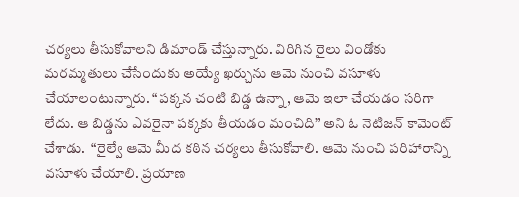చర్యలు తీసుకోవాలని డిమాండ్ చేస్తున్నారు. విరిగిన రైలు విండోకు మరమ్మతులు చేసేందుకు అయ్యే ఖర్చును ఆమె నుంచి వసూళు చేయాలంటున్నారు. “పక్కన చంటి బిడ్డ ఉన్నా, ఆమె ఇలా చేయడం సరిగా లేదు. ఆ బిడ్డను ఎవరైనా పక్కకు తీయడం మంచిది” అని ఓ నెటిజన్ కామెంట్ చేశాడు.  “రైల్వే ఆమె మీద కఠిన చర్యలు తీసుకోవాలి. ఆమె నుంచి పరిహారాన్ని వసూళు చేయాలి. ప్రయాణ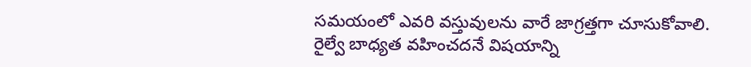సమయంలో ఎవరి వస్తువులను వారే జాగ్రత్తగా చూసుకోవాలి. రైల్వే బాధ్యత వహించదనే విషయాన్ని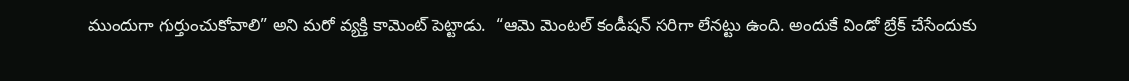ముందుగా గుర్తుంచుకోవాలి” అని మరో వ్యక్తి కామెంట్ పెట్టాడు.  “ఆమె మెంటల్ కండీషన్ సరిగా లేనట్టు ఉంది. అందుకే విండో బ్రేక్ చేసేందుకు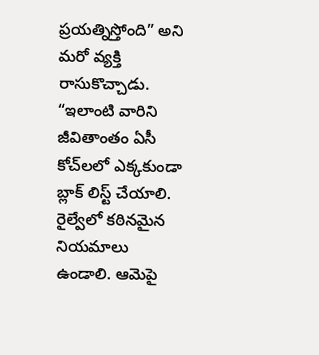ప్రయత్నిస్తోంది” అని మరో వ్యక్తి రాసుకొచ్చాడు. “ఇలాంటి వారిని జీవితాంతం ఏసీ కోచ్‌లలో ఎక్కకుండా బ్లాక్‌ లిస్ట్ చేయాలి. రైల్వేలో కఠినమైన నియమాలు ఉండాలి. ఆమెపై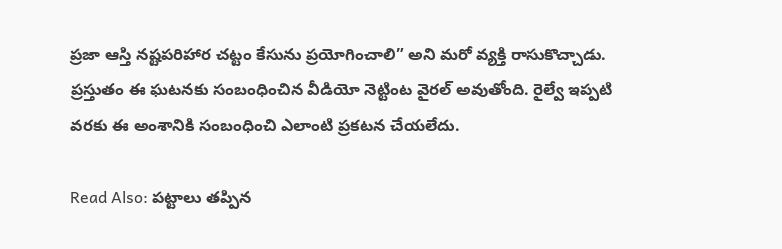ప్రజా ఆస్తి నష్టపరిహార చట్టం కేసును ప్రయోగించాలి” అని మరో వ్యక్తి రాసుకొచ్చాడు. ప్రస్తుతం ఈ ఘటనకు సంబంధించిన వీడియో నెట్టింట వైరల్ అవుతోంది. రైల్వే ఇప్పటి వరకు ఈ అంశానికి సంబంధించి ఎలాంటి ప్రకటన చేయలేదు.

Read Also: పట్టాలు తప్పిన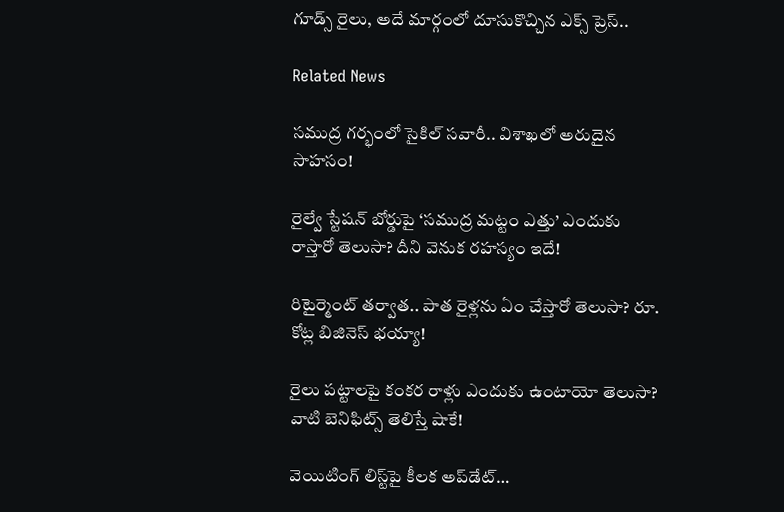గూడ్స్ రైలు, అదే మార్గంలో దూసుకొచ్చిన ఎక్స్‌ ప్రెస్‌..

Related News

సముద్ర గర్భంలో సైకిల్ సవారీ.. విశాఖలో అరుదైన సాహసం!

రైల్వే స్టేషన్ బోర్డుపై ‘సముద్ర మట్టం ఎత్తు’ ఎందుకు రాస్తారో తెలుసా? దీని వెనుక రహస్యం ఇదే!

రిటైర్మెంట్ తర్వాత.. పాత రైళ్లను ఏం చేస్తారో తెలుసా? రూ. కోట్ల బిజినెస్ భయ్యా!

రైలు పట్టాలపై కంకర రాళ్లు ఎందుకు ఉంటాయో తెలుసా? వాటి బెనిఫిట్స్ తెలిస్తే షాకే!

వెయిటింగ్‌ లిస్ట్‌పై కీలక అప్‌డేట్‌…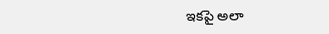ఇకపై అలా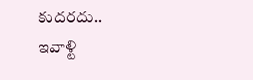కుదరదు.. ఇవాళ్టి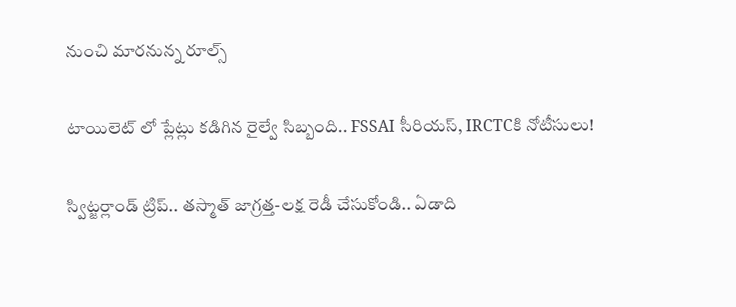నుంచి మారనున్న రూల్స్

టాయిలెట్ లో ప్లేట్లు కడిగిన రైల్వే సిబ్బంది.. FSSAI సీరియస్, IRCTCకి నోటీసులు!

స్విట్జర్లాండ్‌ ట్రిప్.. తస్మాత్ జాగ్రత్త-లక్ష రెడీ చేసుకోండి.. ఏడాది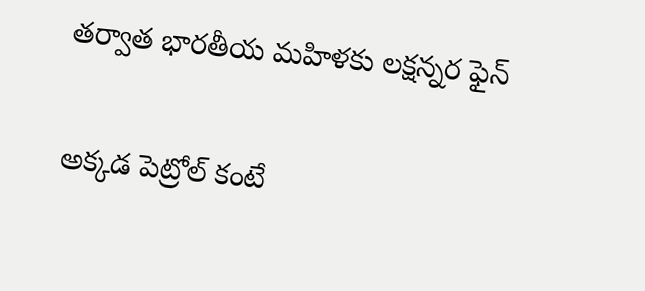తర్వాత భారతీయ మహిళకు లక్షన్నర ఫైన్

అక్కడ పెట్రోల్ కంటే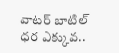వాటర్ బాటిల్ ధర ఎక్కువ..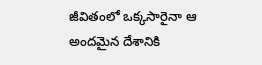జీవితంలో ఒక్కసారైనా ఆ అందమైన దేశానికి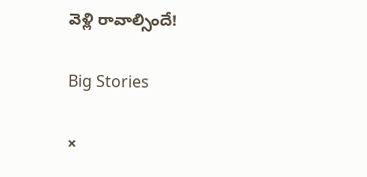వెళ్లి రావాల్సిందే!

Big Stories

×